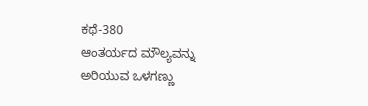ಕಥೆ-380
ಆಂತರ್ಯದ ಮೌಲ್ಯವನ್ನು ಅರಿಯುವ ಒಳಗಣ್ಣು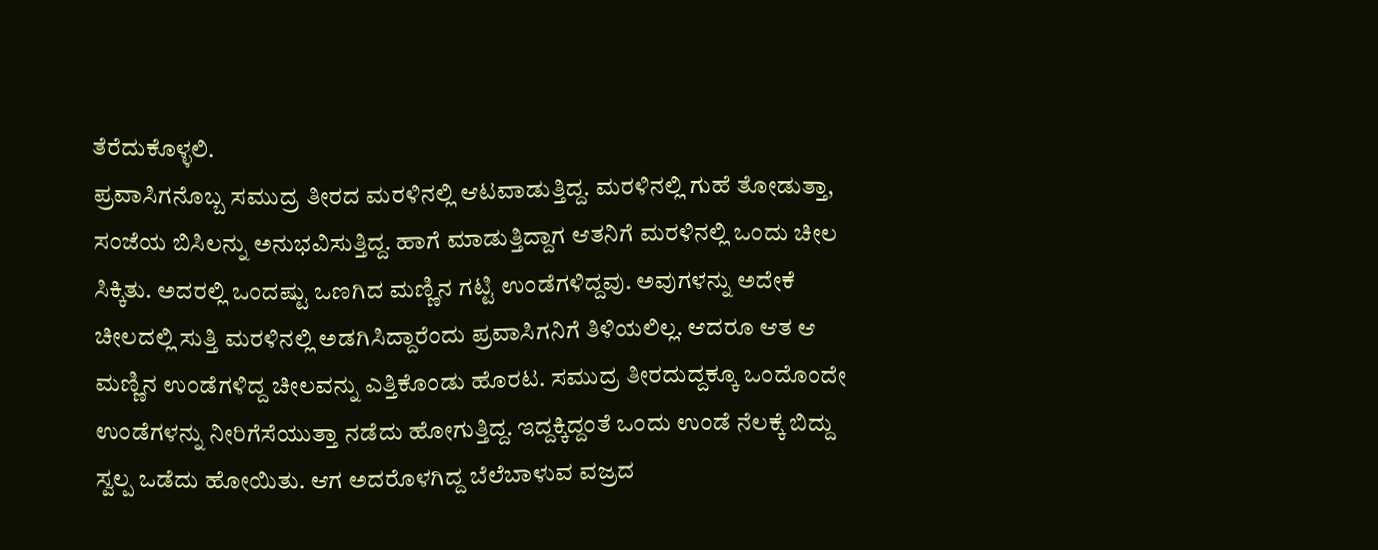ತೆರೆದುಕೊಳ್ಳಲಿ.
ಪ್ರವಾಸಿಗನೊಬ್ಬ ಸಮುದ್ರ ತೀರದ ಮರಳಿನಲ್ಲಿ ಆಟವಾಡುತ್ತಿದ್ದ. ಮರಳಿನಲ್ಲಿ ಗುಹೆ ತೋಡುತ್ತಾ, ಸಂಜೆಯ ಬಿಸಿಲನ್ನು ಅನುಭವಿಸುತ್ತಿದ್ದ. ಹಾಗೆ ಮಾಡುತ್ತಿದ್ದಾಗ ಆತನಿಗೆ ಮರಳಿನಲ್ಲಿ ಒಂದು ಚೀಲ ಸಿಕ್ಕಿತು. ಅದರಲ್ಲಿ ಒಂದಷ್ಟು ಒಣಗಿದ ಮಣ್ಣಿನ ಗಟ್ಟಿ ಉಂಡೆಗಳಿದ್ದವು. ಅವುಗಳನ್ನು ಅದೇಕೆ ಚೀಲದಲ್ಲಿ ಸುತ್ತಿ ಮರಳಿನಲ್ಲಿ ಅಡಗಿಸಿದ್ದಾರೆಂದು ಪ್ರವಾಸಿಗನಿಗೆ ತಿಳಿಯಲಿಲ್ಲ. ಆದರೂ ಆತ ಆ ಮಣ್ಣಿನ ಉಂಡೆಗಳಿದ್ದ ಚೀಲವನ್ನು ಎತ್ತಿಕೊಂಡು ಹೊರಟ. ಸಮುದ್ರ ತೀರದುದ್ದಕ್ಕೂ ಒಂದೊಂದೇ ಉಂಡೆಗಳನ್ನು ನೀರಿಗೆಸೆಯುತ್ತಾ ನಡೆದು ಹೋಗುತ್ತಿದ್ದ. ಇದ್ದಕ್ಕಿದ್ದಂತೆ ಒಂದು ಉಂಡೆ ನೆಲಕ್ಕೆ ಬಿದ್ದು ಸ್ವಲ್ಪ ಒಡೆದು ಹೋಯಿತು. ಆಗ ಅದರೊಳಗಿದ್ದ ಬೆಲೆಬಾಳುವ ವಜ್ರದ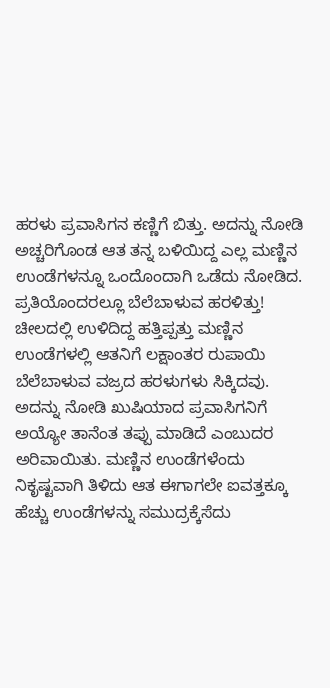ಹರಳು ಪ್ರವಾಸಿಗನ ಕಣ್ಣಿಗೆ ಬಿತ್ತು. ಅದನ್ನು ನೋಡಿ ಅಚ್ಚರಿಗೊಂಡ ಆತ ತನ್ನ ಬಳಿಯಿದ್ದ ಎಲ್ಲ ಮಣ್ಣಿನ ಉಂಡೆಗಳನ್ನೂ ಒಂದೊಂದಾಗಿ ಒಡೆದು ನೋಡಿದ. ಪ್ರತಿಯೊಂದರಲ್ಲೂ ಬೆಲೆಬಾಳುವ ಹರಳಿತ್ತು!
ಚೀಲದಲ್ಲಿ ಉಳಿದಿದ್ದ ಹತ್ತಿಪ್ಪತ್ತು ಮಣ್ಣಿನ ಉಂಡೆಗಳಲ್ಲಿ ಆತನಿಗೆ ಲಕ್ಷಾಂತರ ರುಪಾಯಿ ಬೆಲೆಬಾಳುವ ವಜ್ರದ ಹರಳುಗಳು ಸಿಕ್ಕಿದವು. ಅದನ್ನು ನೋಡಿ ಖುಷಿಯಾದ ಪ್ರವಾಸಿಗನಿಗೆ ಅಯ್ಯೋ ತಾನೆಂತ ತಪ್ಪು ಮಾಡಿದೆ ಎಂಬುದರ ಅರಿವಾಯಿತು. ಮಣ್ಣಿನ ಉಂಡೆಗಳೆಂದು ನಿಕೃಷ್ಟವಾಗಿ ತಿಳಿದು ಆತ ಈಗಾಗಲೇ ಐವತ್ತಕ್ಕೂ ಹೆಚ್ಚು ಉಂಡೆಗಳನ್ನು ಸಮುದ್ರಕ್ಕೆಸೆದು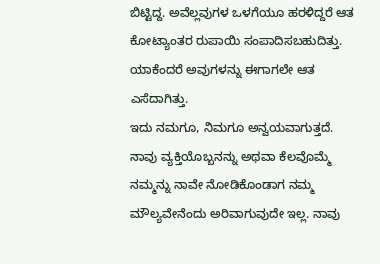ಬಿಟ್ಟಿದ್ದ. ಅವೆಲ್ಲವುಗಳ ಒಳಗೆಯೂ ಹರಳಿದ್ದರೆ ಆತ ಕೋಟ್ಯಾಂತರ ರುಪಾಯಿ ಸಂಪಾದಿಸಬಹುದಿತ್ತು. ಯಾಕೆಂದರೆ ಅವುಗಳನ್ನು ಈಗಾಗಲೇ ಆತ ಎಸೆದಾಗಿತ್ತು.
ಇದು ನಮಗೂ, ನಿಮಗೂ ಅನ್ವಯವಾಗುತ್ತದೆ. ನಾವು ವ್ಯಕ್ತಿಯೊಬ್ಬನನ್ನು ಅಥವಾ ಕೆಲವೊಮ್ಮೆ ನಮ್ಮನ್ನು ನಾವೇ ನೋಡಿಕೊಂಡಾಗ ನಮ್ಮ ಮೌಲ್ಯವೇನೆಂದು ಅರಿವಾಗುವುದೇ ಇಲ್ಲ. ನಾವು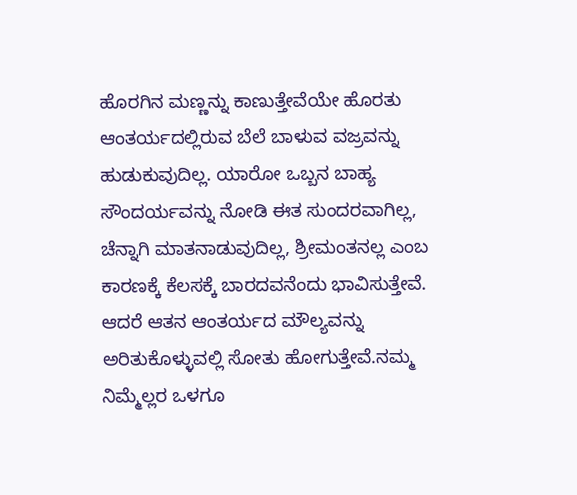ಹೊರಗಿನ ಮಣ್ಣನ್ನು ಕಾಣುತ್ತೇವೆಯೇ ಹೊರತು ಆಂತರ್ಯದಲ್ಲಿರುವ ಬೆಲೆ ಬಾಳುವ ವಜ್ರವನ್ನು ಹುಡುಕುವುದಿಲ್ಲ. ಯಾರೋ ಒಬ್ಬನ ಬಾಹ್ಯ ಸೌಂದರ್ಯವನ್ನು ನೋಡಿ ಈತ ಸುಂದರವಾಗಿಲ್ಲ, ಚೆನ್ನಾಗಿ ಮಾತನಾಡುವುದಿಲ್ಲ, ಶ್ರೀಮಂತನಲ್ಲ ಎಂಬ ಕಾರಣಕ್ಕೆ ಕೆಲಸಕ್ಕೆ ಬಾರದವನೆಂದು ಭಾವಿಸುತ್ತೇವೆ. ಆದರೆ ಆತನ ಆಂತರ್ಯದ ಮೌಲ್ಯವನ್ನು ಅರಿತುಕೊಳ್ಳುವಲ್ಲಿ ಸೋತು ಹೋಗುತ್ತೇವೆ.ನಮ್ಮ ನಿಮ್ಮೆಲ್ಲರ ಒಳಗೂ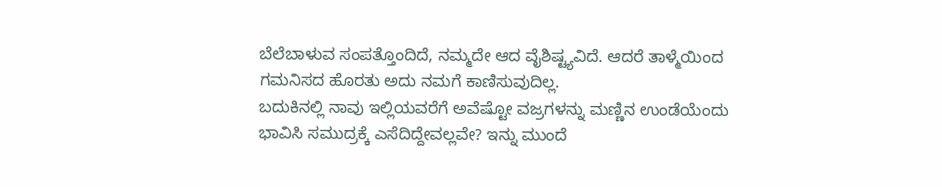ಬೆಲೆಬಾಳುವ ಸಂಪತ್ತೊಂದಿದೆ, ನಮ್ಮದೇ ಆದ ವೈಶಿಷ್ಟ್ಯವಿದೆ. ಆದರೆ ತಾಳ್ಮೆಯಿಂದ ಗಮನಿಸದ ಹೊರತು ಅದು ನಮಗೆ ಕಾಣಿಸುವುದಿಲ್ಲ.
ಬದುಕಿನಲ್ಲಿ ನಾವು ಇಲ್ಲಿಯವರೆಗೆ ಅವೆಷ್ಟೋ ವಜ್ರಗಳನ್ನು ಮಣ್ಣಿನ ಉಂಡೆಯೆಂದು ಭಾವಿಸಿ ಸಮುದ್ರಕ್ಕೆ ಎಸೆದಿದ್ದೇವಲ್ಲವೇ? ಇನ್ನು ಮುಂದೆ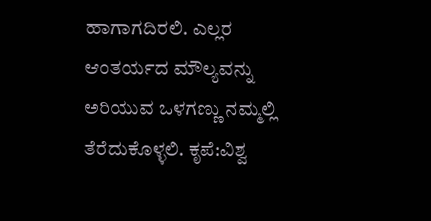ಹಾಗಾಗದಿರಲಿ. ಎಲ್ಲರ ಆಂತರ್ಯದ ಮೌಲ್ಯವನ್ನು ಅರಿಯುವ ಒಳಗಣ್ಣು ನಮ್ಮಲ್ಲಿ ತೆರೆದುಕೊಳ್ಳಲಿ. ಕೃಪೆ:ವಿಶ್ವ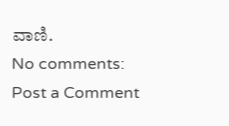ವಾಣಿ.
No comments:
Post a Comment